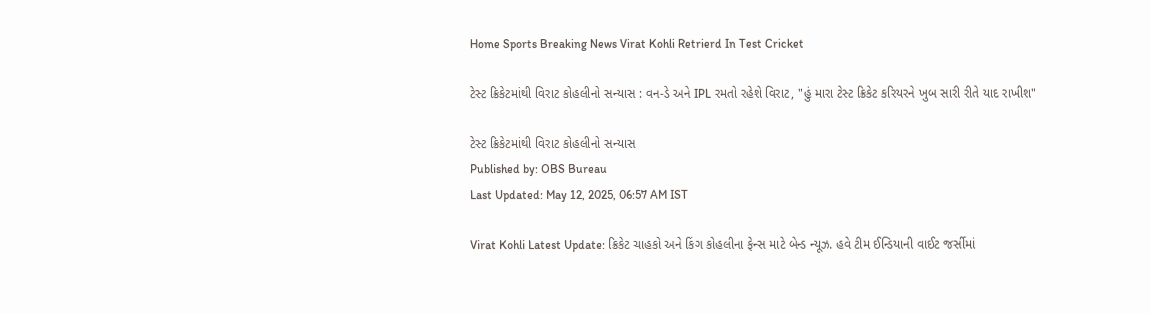Home Sports Breaking News Virat Kohli Retrierd In Test Cricket

ટેસ્ટ ક્રિકેટમાંથી વિરાટ કોહલીનો સન્યાસ : વન-ડે અને IPL રમતો રહેશે વિરાટ, "હું મારા ટેસ્ટ ક્રિકેટ કરિયરને ખુબ સારી રીતે યાદ રાખીશ"

ટેસ્ટ ક્રિકેટમાંથી વિરાટ કોહલીનો સન્યાસ
Published by: OBS Bureau
Last Updated: May 12, 2025, 06:57 AM IST

Virat Kohli Latest Update: ક્રિકેટ ચાહકો અને કિંગ કોહલીના ફેન્સ માટે બેન્ડ ન્યૂઝ. હવે ટીમ ઈન્ડિયાની વાઈટ જર્સીમાં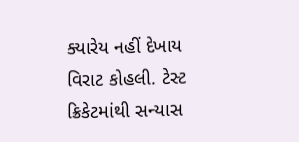ક્યારેય નહીં દેખાય વિરાટ કોહલી. ટેસ્ટ ક્રિકેટમાંથી સન્યાસ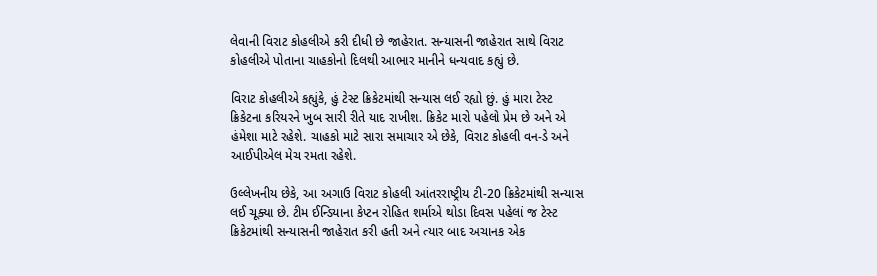લેવાની વિરાટ કોહલીએ કરી દીધી છે જાહેરાત. સન્યાસની જાહેરાત સાથે વિરાટ કોહલીએ પોતાના ચાહકોનો દિલથી આભાર માનીને ધન્યવાદ કહ્યું છે.

વિરાટ કોહલીએ કહ્યુંકે, હું ટેસ્ટ ક્રિકેટમાંથી સન્યાસ લઈ રહ્યો છું. હું મારા ટેસ્ટ ક્રિકેટના કરિયરને ખુબ સારી રીતે યાદ રાખીશ. ક્રિકેટ મારો પહેલો પ્રેમ છે અને એ હંમેશા માટે રહેશે. ચાહકો માટે સારા સમાચાર એ છેકે, વિરાટ કોહલી વન-ડે અને આઈપીએલ મેચ રમતા રહેશે.

ઉલ્લેખનીય છેકે, આ અગાઉ વિરાટ કોહલી આંતરરાષ્ટ્રીય ટી-20 ક્રિકેટમાંથી સન્યાસ લઈ ચૂક્યા છે. ટીમ ઈન્ડિયાના કેપ્ટન રોહિત શર્માએ થોડા દિવસ પહેલાં જ ટેસ્ટ ક્રિકેટમાંથી સન્યાસની જાહેરાત કરી હતી અને ત્યાર બાદ અચાનક એક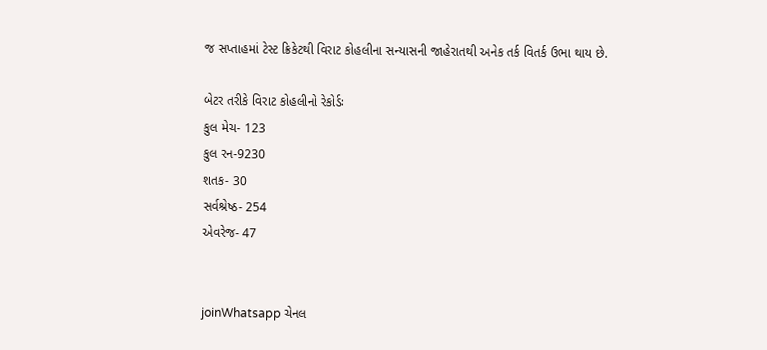જ સપ્તાહમાં ટેસ્ટ ક્રિકેટથી વિરાટ કોહલીના સન્યાસની જાહેરાતથી અનેક તર્ક વિતર્ક ઉભા થાય છે.

બેટર તરીકે વિરાટ કોહલીનો રેકોર્ડઃ
કુલ મેચ- 123
કુલ રન-9230
શતક- 30
સર્વશ્રેષ્ઠ- 254
એવરેજ- 47


joinWhatsapp ચેનલ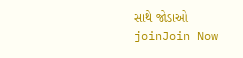સાથે જોડાઓ
joinJoin Now